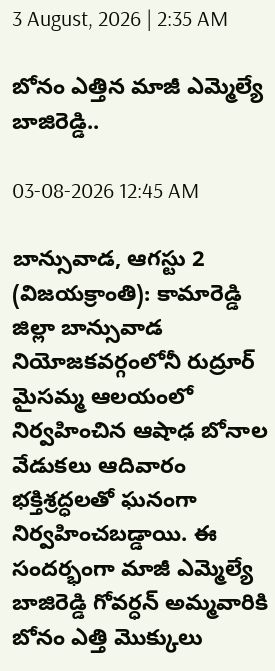3 August, 2026 | 2:35 AM

బోనం ఎత్తిన మాజీ ఎమ్మెల్యే బాజిరెడ్డి..

03-08-2026 12:45 AM

బాన్సువాడ, ఆగస్టు 2 (విజయక్రాంతి): కామారెడ్డి జిల్లా బాన్సువాడ నియోజకవర్గంలోనీ రుద్రూర్ మైసమ్మ ఆలయంలో నిర్వహించిన ఆషాఢ బోనాల వేడుకలు ఆదివారం భక్తిశ్రద్ధలతో ఘనంగా నిర్వహించబడ్డాయి. ఈ సందర్భంగా మాజీ ఎమ్మెల్యే బాజిరెడ్డి గోవర్ధన్ అమ్మవారికి బోనం ఎత్తి మొక్కులు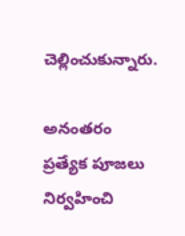చెల్లించుకున్నారు.

అనంతరం ప్రత్యేక పూజలు నిర్వహించి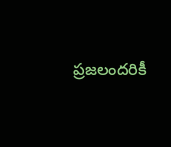ప్రజలందరికీ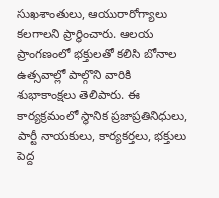సుఖశాంతులు, ఆయురారోగ్యాలు కలగాలని ప్రార్థించారు. ఆలయ ప్రాంగణంలో భక్తులతో కలిసి బోనాల ఉత్సవాల్లో పాల్గొని వారికి శుభాకాంక్షలు తెలిపారు. ఈ కార్యక్రమంలో స్థానిక ప్రజాప్రతినిధులు, పార్టీ నాయకులు, కార్యకర్తలు, భక్తులు పెద్ద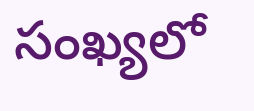సంఖ్యలో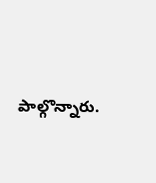పాల్గొన్నారు.